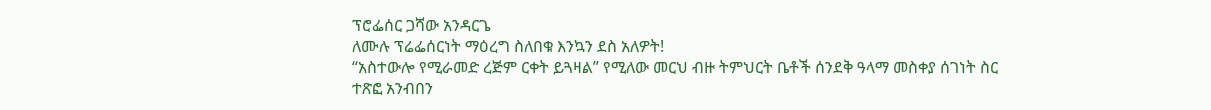ፕሮፌሰር ጋሻው አንዳርጌ
ለሙሉ ፕሬፌሰርነት ማዕረግ ስለበቁ እንኳን ደስ አለዎት!
“አስተውሎ የሚራመድ ረጅም ርቀት ይጓዛል” የሚለው መርህ ብዙ ትምህርት ቤቶች ሰንደቅ ዓላማ መስቀያ ሰገነት ስር ተጽፎ አንብበን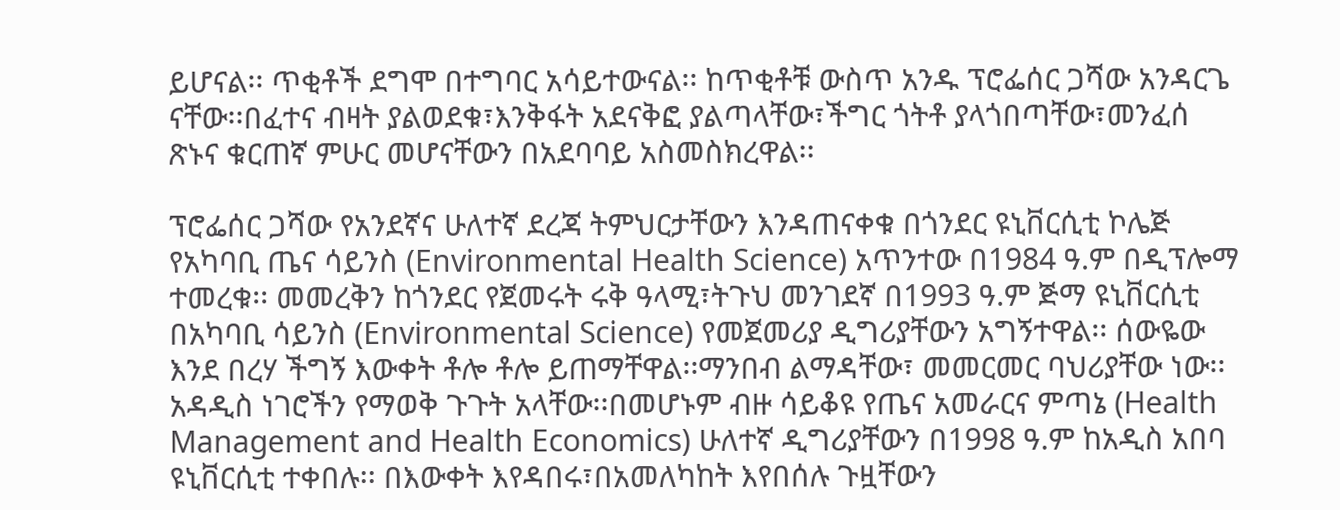ይሆናል፡፡ ጥቂቶች ደግሞ በተግባር አሳይተውናል፡፡ ከጥቂቶቹ ውስጥ አንዱ ፕሮፌሰር ጋሻው አንዳርጌ ናቸው፡፡በፈተና ብዛት ያልወደቁ፣እንቅፋት አደናቅፎ ያልጣላቸው፣ችግር ጎትቶ ያላጎበጣቸው፣መንፈሰ ጽኑና ቁርጠኛ ምሁር መሆናቸውን በአደባባይ አስመስክረዋል፡፡

ፕሮፌሰር ጋሻው የአንደኛና ሁለተኛ ደረጃ ትምህርታቸውን እንዳጠናቀቁ በጎንደር ዩኒቨርሲቲ ኮሌጅ የአካባቢ ጤና ሳይንስ (Environmental Health Science) አጥንተው በ1984 ዓ.ም በዲፕሎማ ተመረቁ፡፡ መመረቅን ከጎንደር የጀመሩት ሩቅ ዓላሚ፣ትጉህ መንገደኛ በ1993 ዓ.ም ጅማ ዩኒቨርሲቲ በአካባቢ ሳይንስ (Environmental Science) የመጀመሪያ ዲግሪያቸውን አግኝተዋል፡፡ ሰውዬው እንደ በረሃ ችግኝ እውቀት ቶሎ ቶሎ ይጠማቸዋል፡፡ማንበብ ልማዳቸው፣ መመርመር ባህሪያቸው ነው፡፡አዳዲስ ነገሮችን የማወቅ ጉጉት አላቸው፡፡በመሆኑም ብዙ ሳይቆዩ የጤና አመራርና ምጣኔ (Health Management and Health Economics) ሁለተኛ ዲግሪያቸውን በ1998 ዓ.ም ከአዲስ አበባ ዩኒቨርሲቲ ተቀበሉ፡፡ በእውቀት እየዳበሩ፣በአመለካከት እየበሰሉ ጉዟቸውን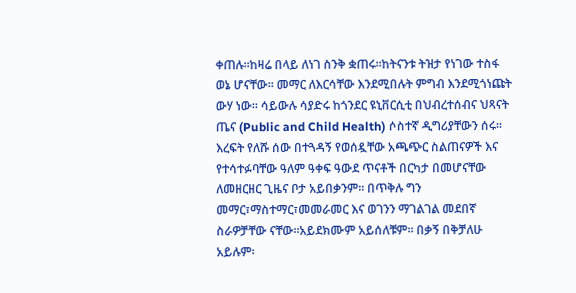ቀጠሉ፡፡ከዛሬ በላይ ለነገ ስንቅ ቋጠሩ፡፡ከትናንቱ ትዝታ የነገው ተስፋ ወኔ ሆናቸው፡፡ መማር ለእርሳቸው እንደሚበሉት ምግብ እንደሚጎነጩት ውሃ ነው፡፡ ሳይውሉ ሳያድሩ ከጎንደር ዩኒቨርሲቲ በህብረተሰብና ህጻናት ጤና (Public and Child Health) ሶስተኛ ዲግሪያቸውን ሰሩ፡፡ እረፍት የለሹ ሰው በተጓዳኝ የወሰዷቸው አጫጭር ስልጠናዎች እና የተሳተፉባቸው ዓለም ዓቀፍ ዓውደ ጥናቶች በርካታ በመሆናቸው ለመዘርዘር ጊዜና ቦታ አይበቃንም፡፡ በጥቅሉ ግን መማር፣ማስተማር፣መመራመር እና ወገንን ማገልገል መደበኛ ስራዎቻቸው ናቸው፡፡አይደክሙም አይሰለቹም፡፡ በቃኝ በቅቻለሁ አይሉም፡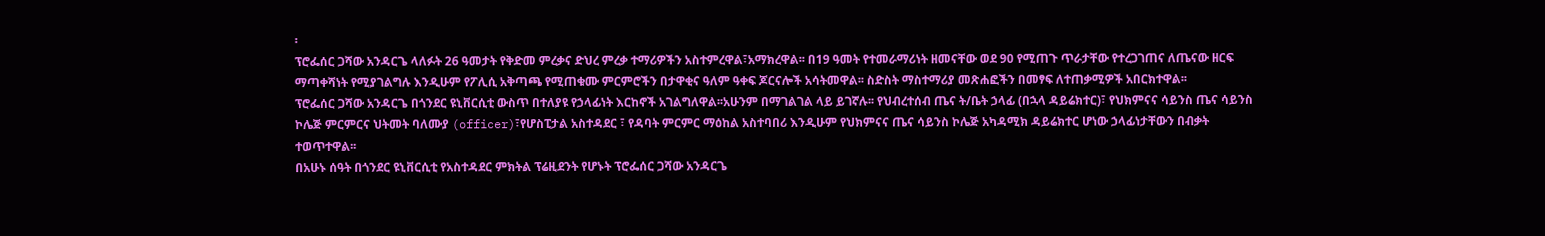፡
ፕሮፌሰር ጋሻው አንዳርጌ ላለፉት 26 ዓመታት የቅድመ ምረቃና ድህረ ምረቃ ተማሪዎችን አስተምረዋል፣አማክረዋል፡፡ በ19 ዓመት የተመራማሪነት ዘመናቸው ወደ 90 የሚጠጉ ጥራታቸው የተረጋገጠና ለጤናው ዘርፍ ማጣቀሻነት የሚያገልግሉ እንዲሁም የፖሊሲ አቅጣጫ የሚጠቁሙ ምርምሮችን በታዋቂና ዓለም ዓቀፍ ጆርናሎች አሳትመዋል፡፡ ስድስት ማስተማሪያ መጽሐፎችን በመፃፍ ለተጠቃሚዎች አበርክተዋል፡፡
ፕሮፌሰር ጋሻው አንዳርጌ በጎንደር ዩኒቨርሲቲ ውስጥ በተለያዩ የኃላፊነት እርከኖች አገልግለዋል፡፡አሁንም በማገልገል ላይ ይገኛሉ፡፡ የህብረተሰብ ጤና ት/ቤት ኃላፊ (በኋላ ዳይሬክተር)፣ የህክምናና ሳይንስ ጤና ሳይንስ ኮሌጅ ምርምርና ህትመት ባለሙያ (officer)፣የሆስፒታል አስተዳደር ፣ የዳባት ምርምር ማዕከል አስተባበሪ እንዲሁም የህክምናና ጤና ሳይንስ ኮሌጅ አካዳሚክ ዳይሬክተር ሆነው ኃላፊነታቸውን በብቃት ተወጥተዋል፡፡
በአሁኑ ሰዓት በጎንደር ዩኒቨርሲቲ የአስተዳደር ምክትል ፕሬዚደንት የሆኑት ፕሮፌሰር ጋሻው አንዳርጌ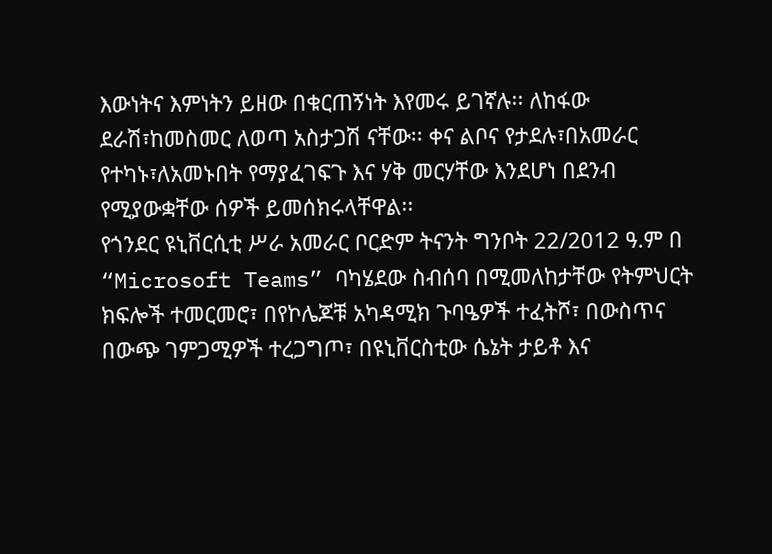እውነትና እምነትን ይዘው በቁርጠኝነት እየመሩ ይገኛሉ፡፡ ለከፋው ደራሽ፣ከመስመር ለወጣ አስታጋሽ ናቸው፡፡ ቀና ልቦና የታደሉ፣በአመራር የተካኑ፣ለአመኑበት የማያፈገፍጉ እና ሃቅ መርሃቸው እንደሆነ በደንብ የሚያውቋቸው ሰዎች ይመሰክሩላቸዋል፡፡
የጎንደር ዩኒቨርሲቲ ሥራ አመራር ቦርድም ትናንት ግንቦት 22/2012 ዓ.ም በ “Microsoft Teams” ባካሄደው ስብሰባ በሚመለከታቸው የትምህርት ክፍሎች ተመርመሮ፣ በየኮሌጆቹ አካዳሚክ ጉባዔዎች ተፈትሾ፣ በውስጥና በውጭ ገምጋሚዎች ተረጋግጦ፣ በዩኒቨርስቲው ሴኔት ታይቶ እና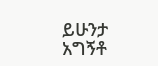ይሁንታ አግኝቶ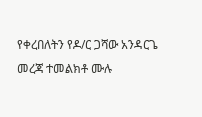የቀረበለትን የዶ/ር ጋሻው አንዳርጌ መረጃ ተመልክቶ ሙሉ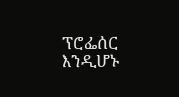ፕሮፌሰር እንዲሆኑ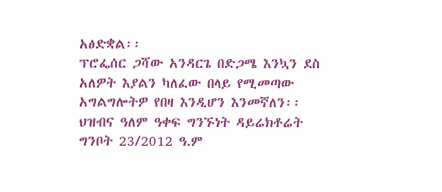አፅድቋል፡፡
ፕሮፌሰር ጋሻው አንዳርጌ በድጋሜ እንኳን ደስ አለዎት እያልን ካለፈው በላይ የሚመጣው አግልግሎትዎ የበዛ እንዲሆን እንመኛለን፡፡
ህዝብና ዓለም ዓቀፍ ግንኙነት ዳይሬክቶሬት
ግንቦት 23/2012 ዓ.ም